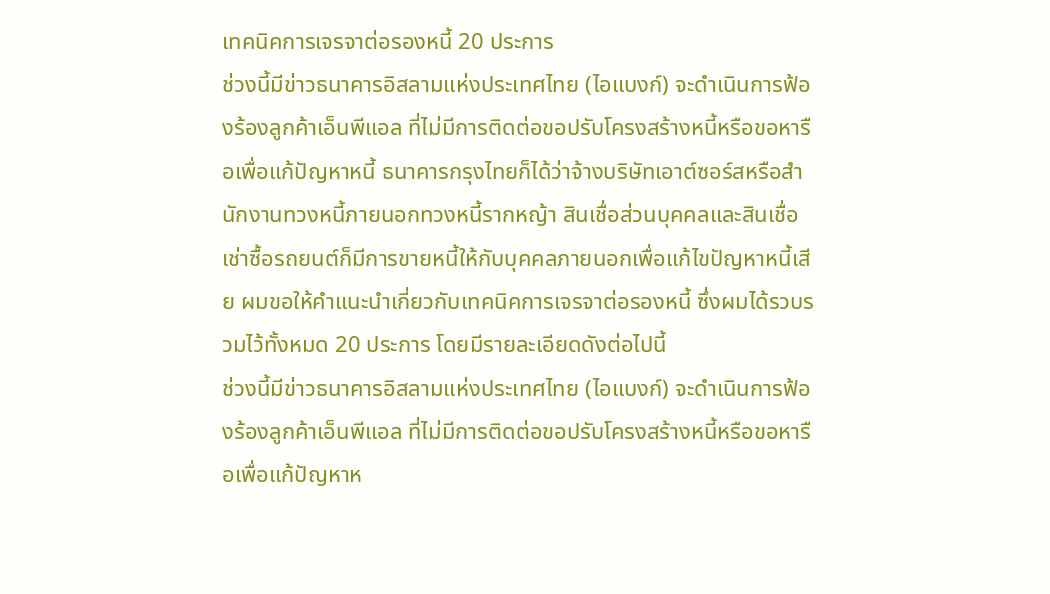เทคนิคการเจรจาต่อรองหนี้ 20 ประการ
ช่วงนี้มีข่าวธนาคารอิสลามแห่งประเทศไทย (ไอแบงก์) จะดำเนินการฟ้องร้องลูกค้าเอ็นพีแอล ที่ไม่มีการติดต่อขอปรับโครงสร้างหนี้หรือขอหารือเพื่อแก้ปัญหาหนี้ ธนาคารกรุงไทยก็ได้ว่าจ้างบริษัทเอาต์ซอร์สหรือสำนักงานทวงหนี้ภายนอกทวงหนี้รากหญ้า สินเชื่อส่วนบุคคลและสินเชื่อเช่าซื้อรถยนต์ก็มีการขายหนี้ให้กับบุคคลภายนอกเพื่อแก้ไขปัญหาหนี้เสีย ผมขอให้คำแนะนำเกี่ยวกับเทคนิคการเจรจาต่อรองหนี้ ซึ่งผมได้รวบรวมไว้ทั้งหมด 20 ประการ โดยมีรายละเอียดดังต่อไปนี้
ช่วงนี้มีข่าวธนาคารอิสลามแห่งประเทศไทย (ไอแบงก์) จะดำเนินการฟ้องร้องลูกค้าเอ็นพีแอล ที่ไม่มีการติดต่อขอปรับโครงสร้างหนี้หรือขอหารือเพื่อแก้ปัญหาห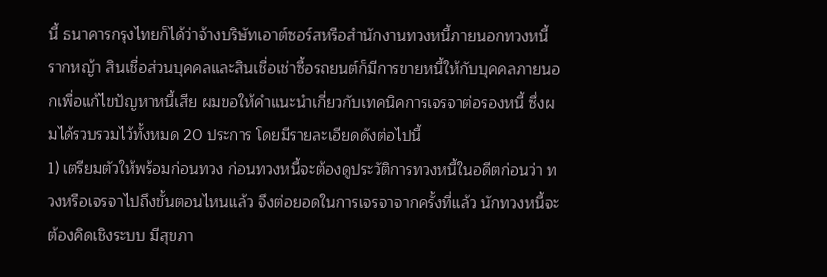นี้ ธนาคารกรุงไทยก็ได้ว่าจ้างบริษัทเอาต์ซอร์สหรือสำนักงานทวงหนี้ภายนอกทวงหนี้รากหญ้า สินเชื่อส่วนบุคคลและสินเชื่อเช่าซื้อรถยนต์ก็มีการขายหนี้ให้กับบุคคลภายนอกเพื่อแก้ไขปัญหาหนี้เสีย ผมขอให้คำแนะนำเกี่ยวกับเทคนิคการเจรจาต่อรองหนี้ ซึ่งผมได้รวบรวมไว้ทั้งหมด 20 ประการ โดยมีรายละเอียดดังต่อไปนี้
1) เตรียมตัวให้พร้อมก่อนทวง ก่อนทวงหนี้จะต้องดูประวัติการทวงหนี้ในอดีตก่อนว่า ทวงหรือเจรจาไปถึงขั้นตอนไหนแล้ว จึงต่อยอดในการเจรจาจากครั้งที่แล้ว นักทวงหนี้จะต้องคิดเชิงระบบ มีสุขภา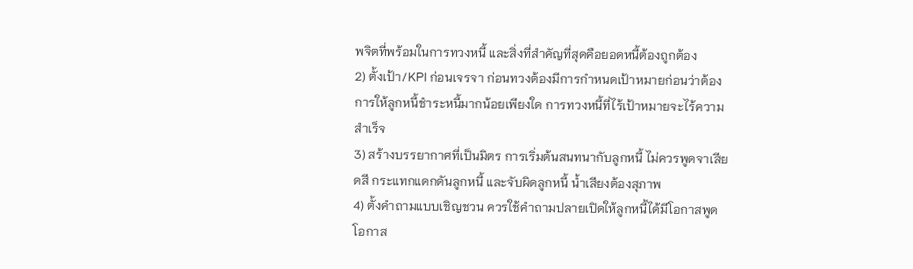พจิตที่พร้อมในการทวงหนี้ และสิ่งที่สำคัญที่สุดคือยอดหนี้ต้องถูกต้อง
2) ตั้งเป้า/KPI ก่อนเจรจา ก่อนทวงต้องมีการกำหนดเป้าหมายก่อนว่าต้องการให้ลูกหนี้ชำระหนี้มากน้อยเพียงใด การทวงหนี้ที่ไร้เป้าหมายจะไร้ความสำเร็จ
3) สร้างบรรยากาศที่เป็นมิตร การเริ่มต้นสนทนากับลูกหนี้ ไม่ควรพูดจาเสียดสี กระแทกแดกดันลูกหนี้ และจับผิดลูกหนี้ น้ำเสียงต้องสุภาพ
4) ตั้งคำถามแบบเชิญชวน ควรใช้คำถามปลายเปิดให้ลูกหนี้ได้มีโอกาสพูด โอกาส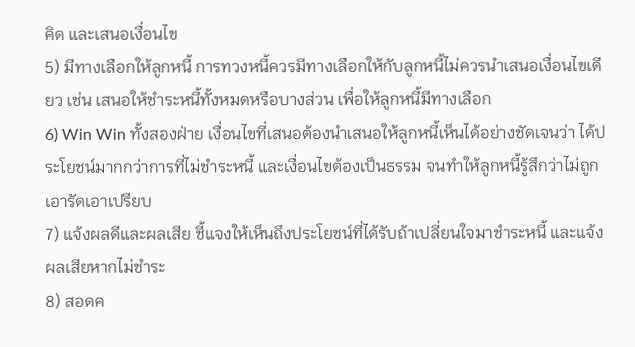คิด และเสนอเงื่อนไข
5) มีทางเลือกให้ลูกหนี้ การทวงหนี้ควรมีทางเลือกให้กับลูกหนี้ไม่ควรนำเสนอเงื่อนไขเดียว เช่น เสนอให้ชำระหนี้ทั้งหมดหรือบางส่วน เพื่อให้ลูกหนี้มีทางเลือก
6) Win Win ทั้งสองฝ่าย เงื่อนไขที่เสนอต้องนำเสนอให้ลูกหนี้เห็นได้อย่างชัดเจนว่า ได้ประโยชน์มากกว่าการที่ไม่ชำระหนี้ และเงื่อนไขต้องเป็นธรรม จนทำให้ลูกหนี้รู้สึกว่าไม่ถูกเอารัดเอาเปรียบ
7) แจ้งผลดีและผลเสีย ชี้แจงให้เห็นถึงประโยชน์ที่ได้รับถ้าเปลี่ยนใจมาชำระหนี้ และแจ้งผลเสียหากไม่ชำระ
8) สอดค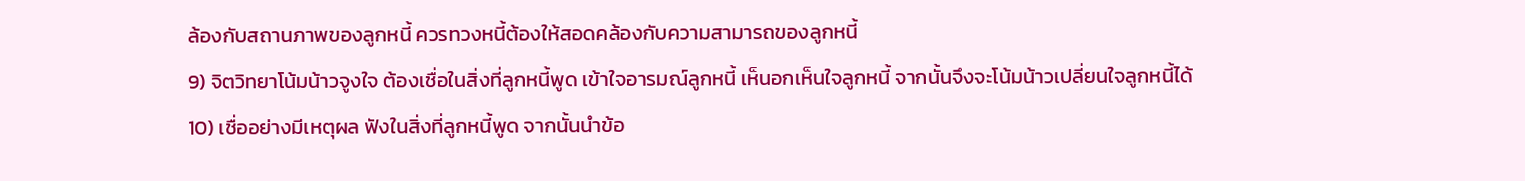ล้องกับสถานภาพของลูกหนี้ ควรทวงหนี้ต้องให้สอดคล้องกับความสามารถของลูกหนี้
9) จิตวิทยาโน้มน้าวจูงใจ ต้องเชื่อในสิ่งที่ลูกหนี้พูด เข้าใจอารมณ์ลูกหนี้ เห็นอกเห็นใจลูกหนี้ จากนั้นจึงจะโน้มน้าวเปลี่ยนใจลูกหนี้ได้
10) เชื่ออย่างมีเหตุผล ฟังในสิ่งที่ลูกหนี้พูด จากนั้นนำข้อ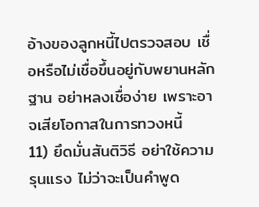อ้างของลูกหนี้ไปตรวจสอบ เชื่อหรือไม่เชื่อขึ้นอยู่กับพยานหลักฐาน อย่าหลงเชื่อง่าย เพราะอาจเสียโอกาสในการทวงหนี้
11) ยึดมั่นสันติวิธี อย่าใช้ความรุนแรง ไม่ว่าจะเป็นคำพูด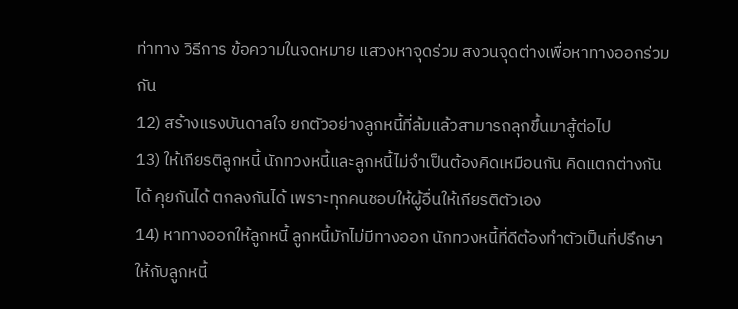ท่าทาง วิธีการ ข้อความในจดหมาย แสวงหาจุดร่วม สงวนจุดต่างเพื่อหาทางออกร่วมกัน
12) สร้างแรงบันดาลใจ ยกตัวอย่างลูกหนี้ที่ล้มแล้วสามารถลุกขึ้นมาสู้ต่อไป
13) ให้เกียรติลูกหนี้ นักทวงหนี้และลูกหนี้ไม่จำเป็นต้องคิดเหมือนกัน คิดแตกต่างกันได้ คุยกันได้ ตกลงกันได้ เพราะทุกคนชอบให้ผู้อื่นให้เกียรติตัวเอง
14) หาทางออกให้ลูกหนี้ ลูกหนี้มักไม่มีทางออก นักทวงหนี้ที่ดีต้องทำตัวเป็นที่ปรึกษาให้กับลูกหนี้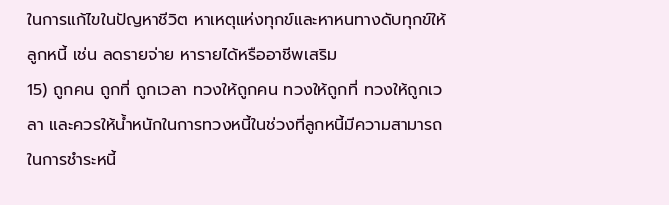ในการแก้ไขในปัญหาชีวิต หาเหตุแห่งทุกข์และหาหนทางดับทุกข์ให้ลูกหนี้ เช่น ลดรายจ่าย หารายได้หรืออาชีพเสริม
15) ถูกคน ถูกที่ ถูกเวลา ทวงให้ถูกคน ทวงให้ถูกที่ ทวงให้ถูกเวลา และควรให้น้ำหนักในการทวงหนี้ในช่วงที่ลูกหนี้มีความสามารถในการชำระหนี้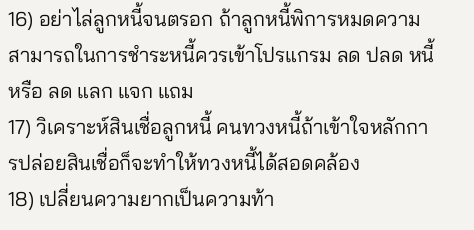16) อย่าไล่ลูกหนี้จนตรอก ถ้าลูกหนี้พิการหมดความสามารถในการชำระหนี้ควรเข้าโปรแกรม ลด ปลด หนี้ หรือ ลด แลก แจก แถม
17) วิเคราะห์สินเชื่อลูกหนี้ คนทวงหนี้ถ้าเข้าใจหลักการปล่อยสินเชื่อก็จะทำให้ทวงหนี้ได้สอดคล้อง
18) เปลี่ยนความยากเป็นความท้า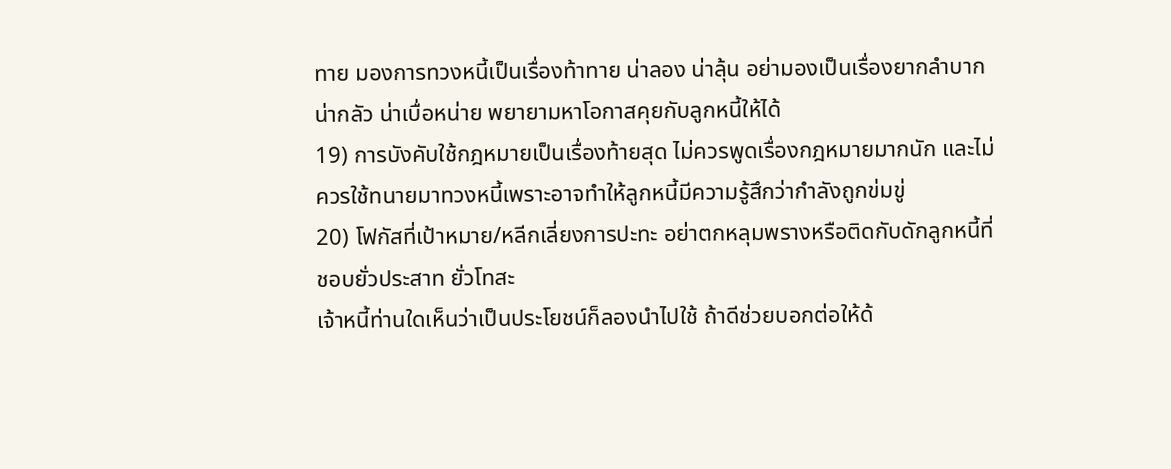ทาย มองการทวงหนี้เป็นเรื่องท้าทาย น่าลอง น่าลุ้น อย่ามองเป็นเรื่องยากลำบาก น่ากลัว น่าเบื่อหน่าย พยายามหาโอกาสคุยกับลูกหนี้ให้ได้
19) การบังคับใช้กฎหมายเป็นเรื่องท้ายสุด ไม่ควรพูดเรื่องกฎหมายมากนัก และไม่ควรใช้ทนายมาทวงหนี้เพราะอาจทำให้ลูกหนี้มีความรู้สึกว่ากำลังถูกข่มขู่
20) โฟกัสที่เป้าหมาย/หลีกเลี่ยงการปะทะ อย่าตกหลุมพรางหรือติดกับดักลูกหนี้ที่ชอบยั่วประสาท ยั่วโทสะ
เจ้าหนี้ท่านใดเห็นว่าเป็นประโยชน์ก็ลองนำไปใช้ ถ้าดีช่วยบอกต่อให้ด้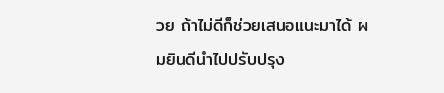วย ถ้าไม่ดีก็ช่วยเสนอแนะมาได้ ผมยินดีนำไปปรับปรุง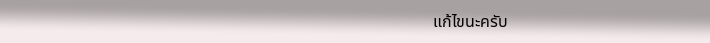แก้ไขนะครับ